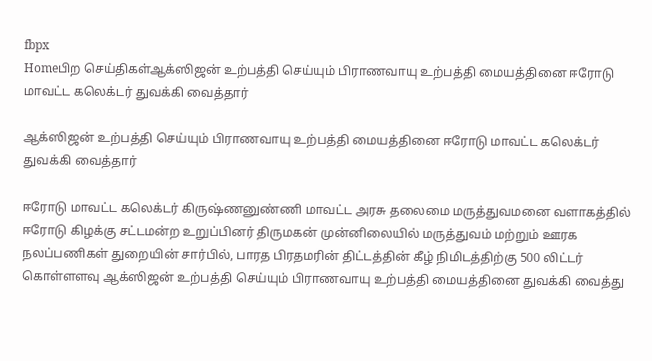fbpx
Homeபிற செய்திகள்ஆக்ஸிஜன் உற்பத்தி செய்யும் பிராணவாயு உற்பத்தி மையத்தினை ஈரோடு மாவட்ட கலெக்டர் துவக்கி வைத்தார்

ஆக்ஸிஜன் உற்பத்தி செய்யும் பிராணவாயு உற்பத்தி மையத்தினை ஈரோடு மாவட்ட கலெக்டர் துவக்கி வைத்தார்

ஈரோடு மாவட்ட கலெக்டர் கிருஷ்ணனுண்ணி மாவட்ட அரசு தலைமை மருத்துவமனை வளாகத்தில் ஈரோடு கிழக்கு சட்டமன்ற உறுப்பினர் திருமகன் முன்னிலையில் மருத்துவம் மற்றும் ஊரக நலப்பணிகள் துறையின் சார்பில், பாரத பிரதமரின் திட்டத்தின் கீழ் நிமிடத்திற்கு 500 லிட்டர் கொள்ளளவு ஆக்ஸிஜன் உற்பத்தி செய்யும் பிராணவாயு உற்பத்தி மையத்தினை துவக்கி வைத்து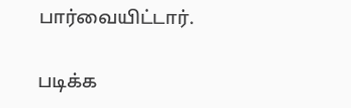பார்வையிட்டார்.

படிக்க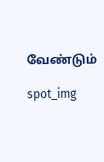வேண்டும்

spot_img